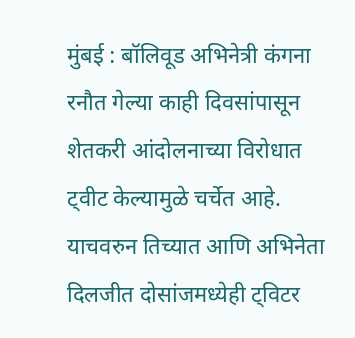मुंबई : बॉलिवूड अभिनेत्री कंगना रनौत गेल्या काही दिवसांपासून शेतकरी आंदोलनाच्या विरोधात ट्वीट केल्यामुळे चर्चेत आहे. याचवरुन तिच्यात आणि अभिनेता दिलजीत दोसांजमध्येही ट्विटर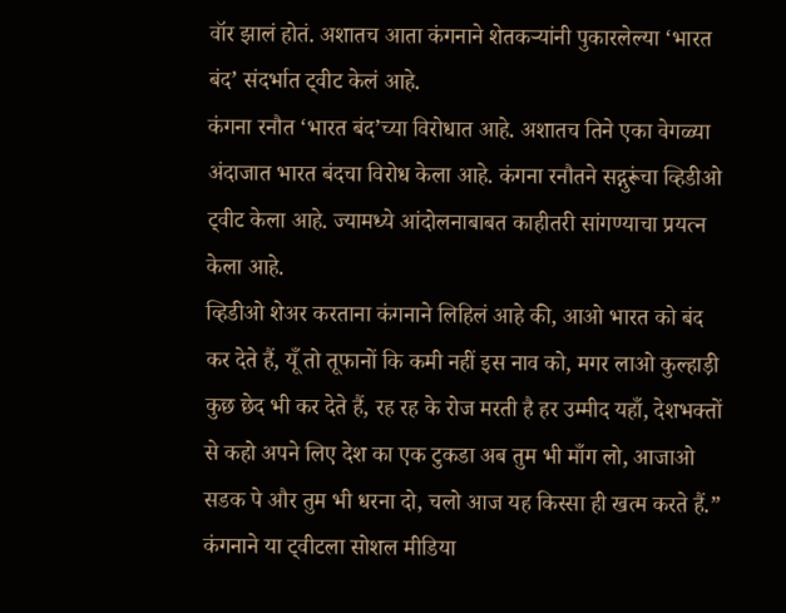वॉर झालं होतं. अशातच आता कंगनाने शेतकऱ्यांनी पुकारलेल्या ‘भारत बंद’ संदर्भात ट्वीट केलं आहे.
कंगना रनौत ‘भारत बंद’च्या विरोधात आहे. अशातच तिने एका वेगळ्या अंदाजात भारत बंदचा विरोध केला आहे. कंगना रनौतने सद्गुरूंचा व्हिडीओ ट्वीट केला आहे. ज्यामध्ये आंदोलनाबाबत काहीतरी सांगण्याचा प्रयत्न केला आहे.
व्हिडीओ शेअर करताना कंगनाने लिहिलं आहे की, आओ भारत को बंद कर देते हैं, यूँ तो तूफानों कि कमी नहीं इस नाव को, मगर लाओ कुल्हाड़ी कुछ छेद भी कर देते हैं, रह रह के रोज मरती है हर उम्मीद यहाँ, देशभक्तों से कहो अपने लिए देश का एक टुकडा अब तुम भी माँग लो, आजाओ सडक पे और तुम भी धरना दो, चलो आज यह किस्सा ही खत्म करते हैं.”
कंगनाने या ट्वीटला सोशल मीडिया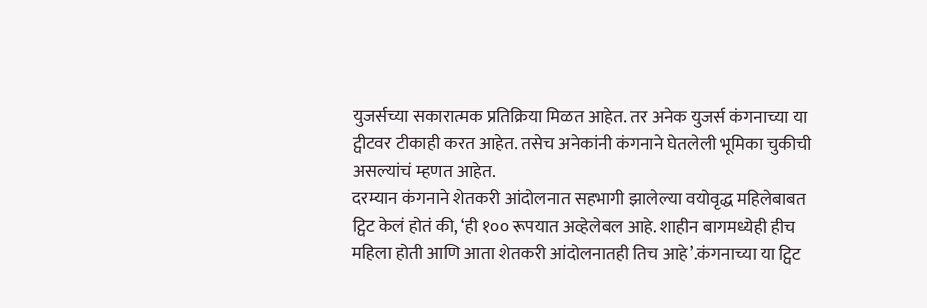युजर्सच्या सकारात्मक प्रतिक्रिया मिळत आहेत. तर अनेक युजर्स कंगनाच्या या ट्वीटवर टीकाही करत आहेत. तसेच अनेकांनी कंगनाने घेतलेली भूमिका चुकीची असल्यांचं म्हणत आहेत.
दरम्यान कंगनाने शेतकरी आंदोलनात सहभागी झालेल्या वयोवृद्ध महिलेबाबत ट्विट केलं होतं की, ‘ही १०० रूपयात अव्हेलेबल आहे. शाहीन बागमध्येही हीच महिला होती आणि आता शेतकरी आंदोलनातही तिच आहे’.कंगनाच्या या ट्विट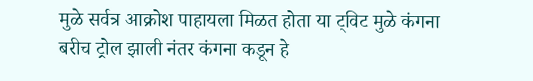मुळे सर्वत्र आक्रोश पाहायला मिळत होता या ट्विट मुळे कंगना बरीच ट्रोल झाली नंतर कंगना कडून हे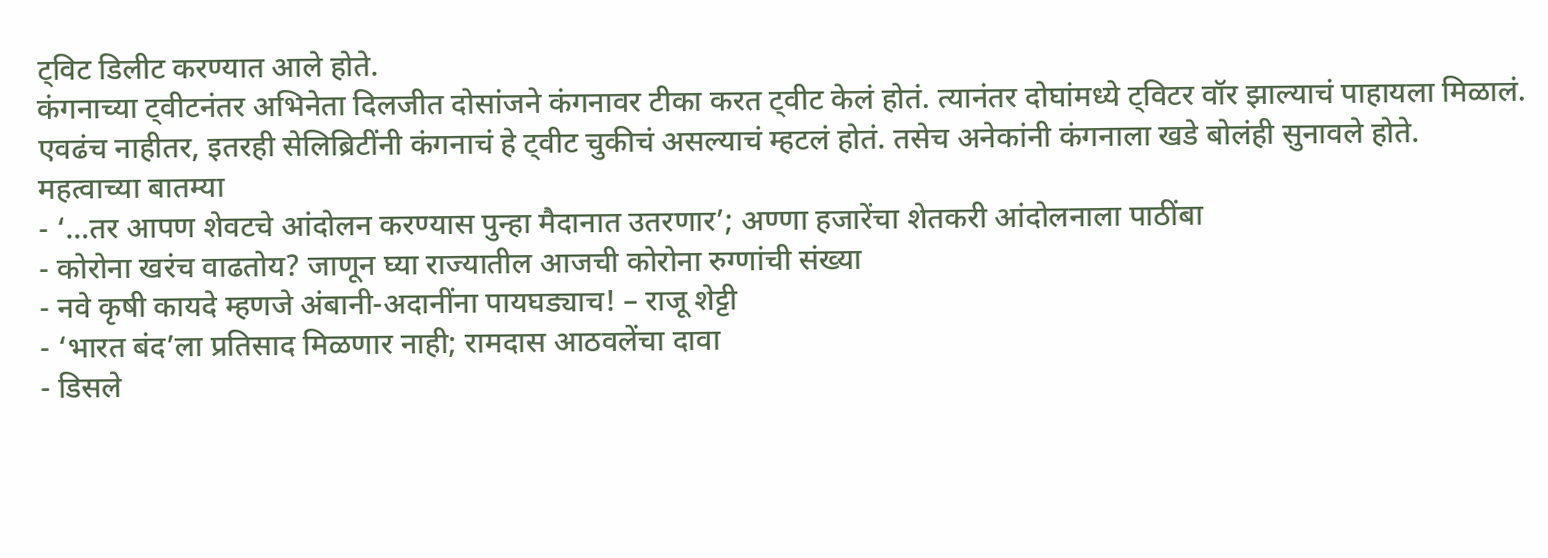ट्विट डिलीट करण्यात आले होते.
कंगनाच्या ट्वीटनंतर अभिनेता दिलजीत दोसांजने कंगनावर टीका करत ट्वीट केलं होतं. त्यानंतर दोघांमध्ये ट्विटर वॉर झाल्याचं पाहायला मिळालं. एवढंच नाहीतर, इतरही सेलिब्रिटींनी कंगनाचं हे ट्वीट चुकीचं असल्याचं म्हटलं होतं. तसेच अनेकांनी कंगनाला खडे बोलंही सुनावले होते.
महत्वाच्या बातम्या
- ‘…तर आपण शेवटचे आंदोलन करण्यास पुन्हा मैदानात उतरणार’; अण्णा हजारेंचा शेतकरी आंदोलनाला पाठींबा
- कोरोना खरंच वाढतोय? जाणून घ्या राज्यातील आजची कोरोना रुग्णांची संख्या
- नवे कृषी कायदे म्हणजे अंबानी-अदानींना पायघड्याच! – राजू शेट्टी
- ‘भारत बंद’ला प्रतिसाद मिळणार नाही; रामदास आठवलेंचा दावा
- डिसले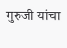गुरुजी यांचा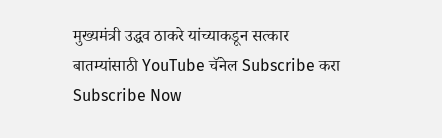मुख्यमंत्री उद्धव ठाकरे यांच्याकडून सत्कार
बातम्यांसाठी YouTube चॅनेल Subscribe करा
Subscribe Now